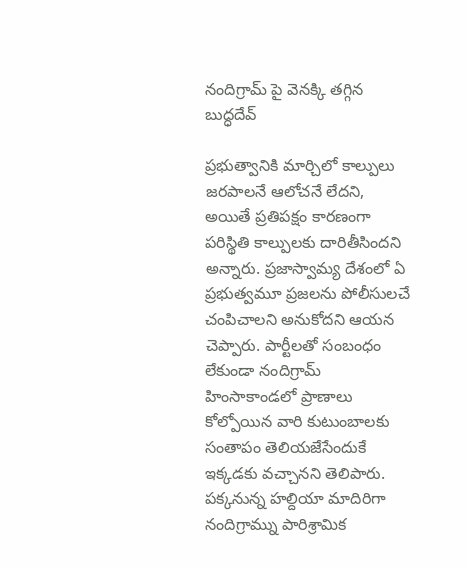నందిగ్రామ్ పై వెనక్కి తగ్గిన బుద్ధదేవ్

ప్రభుత్వానికి మార్చిలో కాల్పులు జరపాలనే ఆలోచనే లేదని, అయితే ప్రతిపక్షం కారణంగా పరిస్థితి కాల్పులకు దారితీసిందని అన్నారు. ప్రజాస్వామ్య దేశంలో ఏ ప్రభుత్వమూ ప్రజలను పోలీసులచే చంపిచాలని అనుకోదని ఆయన చెప్పారు. పార్టీలతో సంబంధం లేకుండా నందిగ్రామ్ హింసాకాండలో ప్రాణాలు కోల్పోయిన వారి కుటుంబాలకు సంతాపం తెలియజేసేందుకే ఇక్కడకు వచ్చానని తెలిపారు. పక్కనున్న హల్దియా మాదిరిగా నందిగ్రామ్ను పారిశ్రామిక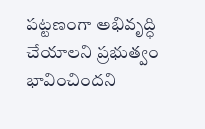పట్టణంగా అభివృద్ధి చేయాలని ప్రభుత్వం భావించిందని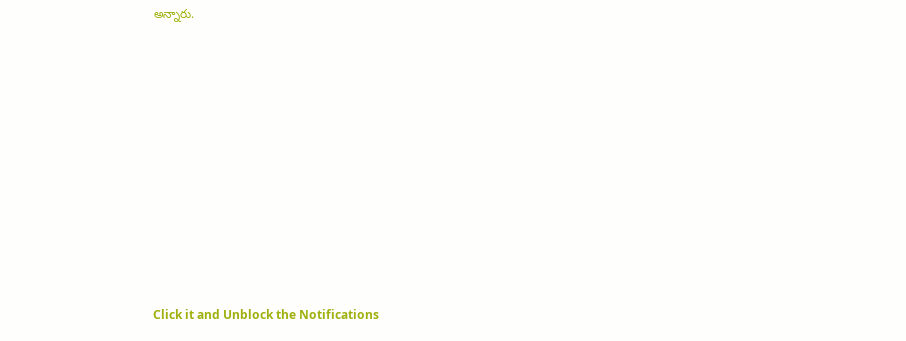అన్నారు.












Click it and Unblock the Notifications